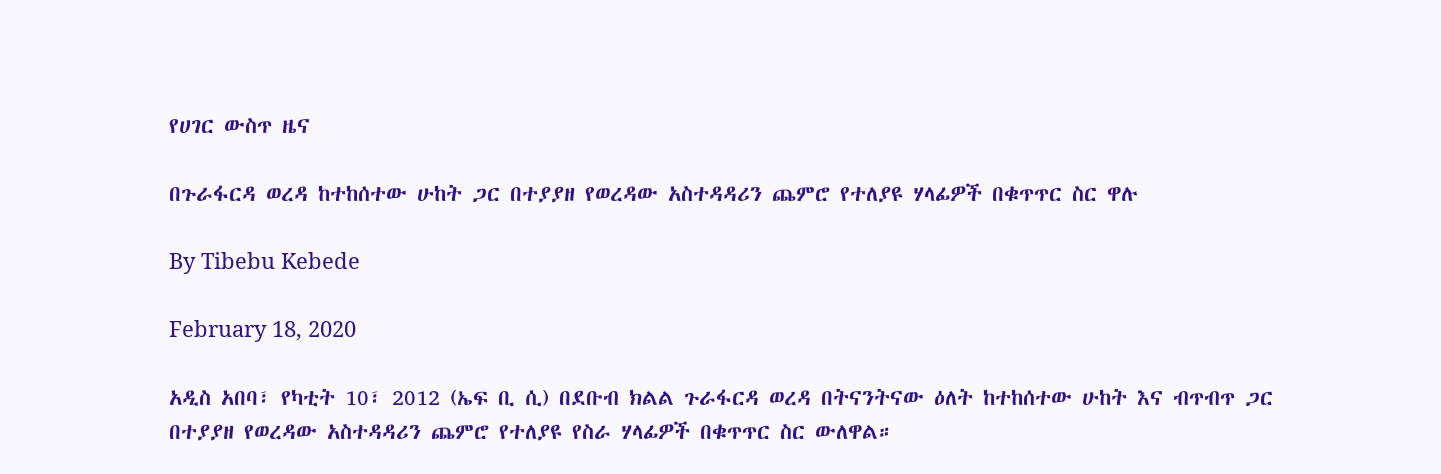የሀገር ውስጥ ዜና

በጉራፋርዳ ወረዳ ከተከሰተው ሁከት ጋር በተያያዘ የወረዳው አስተዳዳሪን ጨምሮ የተለያዩ ሃላፊዎች በቁጥጥር ስር ዋሉ

By Tibebu Kebede

February 18, 2020

አዲስ አበባ፣ የካቲት 10፣ 2012 (ኤፍ ቢ ሲ) በደቡብ ክልል ጉራፋርዳ ወረዳ በትናንትናው ዕለት ከተከሰተው ሁከት እና ብጥብጥ ጋር በተያያዘ የወረዳው አስተዳዳሪን ጨምሮ የተለያዩ የስራ ሃላፊዎች በቁጥጥር ስር ውለዋል።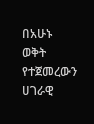በአሁኑ ወቅት የተጀመረውን ሀገራዊ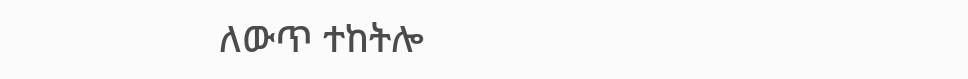ለውጥ ተከትሎ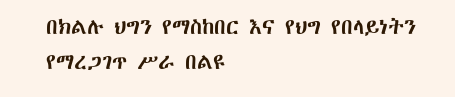በክልሉ ህግን የማስከበር እና የህግ የበላይነትን የማረጋገጥ ሥራ በልዩ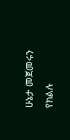ሁኔታ መጀመሩን የክልሉ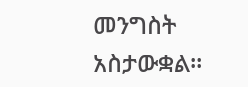መንግስት አስታውቋል።